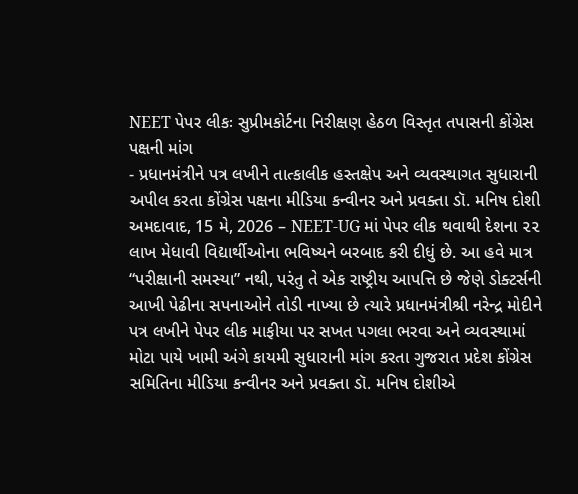NEET પેપર લીકઃ સુપ્રીમકોર્ટના નિરીક્ષણ હેઠળ વિસ્તૃત તપાસની કોંગ્રેસ પક્ષની માંગ
- પ્રધાનમંત્રીને પત્ર લખીને તાત્કાલીક હસ્તક્ષેપ અને વ્યવસ્થાગત સુધારાની અપીલ કરતા કોંગ્રેસ પક્ષના મીડિયા કન્વીનર અને પ્રવક્તા ડૉ. મનિષ દોશી
અમદાવાદ, 15 મે, 2026 – NEET-UG માં પેપર લીક થવાથી દેશના ૨૨ લાખ મેધાવી વિદ્યાર્થીઓના ભવિષ્યને બરબાદ કરી દીધું છે. આ હવે માત્ર “પરીક્ષાની સમસ્યા” નથી, પરંતુ તે એક રાષ્ટ્રીય આપત્તિ છે જેણે ડોક્ટર્સની આખી પેઢીના સપનાઓને તોડી નાખ્યા છે ત્યારે પ્રધાનમંત્રીશ્રી નરેન્દ્ર મોદીને પત્ર લખીને પેપર લીક માફીયા પર સખત પગલા ભરવા અને વ્યવસ્થામાં મોટા પાયે ખામી અંગે કાયમી સુધારાની માંગ કરતા ગુજરાત પ્રદેશ કોંગ્રેસ સમિતિના મીડિયા કન્વીનર અને પ્રવક્તા ડૉ. મનિષ દોશીએ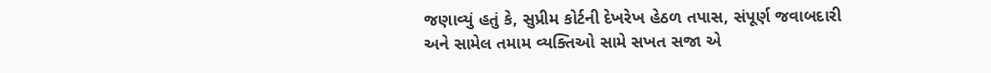જણાવ્યું હતું કે, સુપ્રીમ કોર્ટની દેખરેખ હેઠળ તપાસ, સંપૂર્ણ જવાબદારી અને સામેલ તમામ વ્યક્તિઓ સામે સખત સજા એ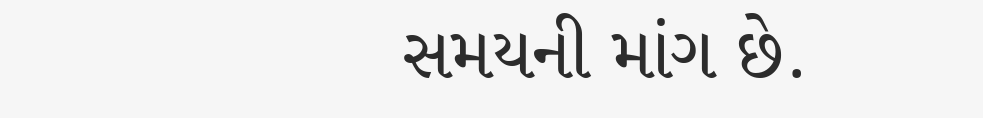સમયની માંગ છે.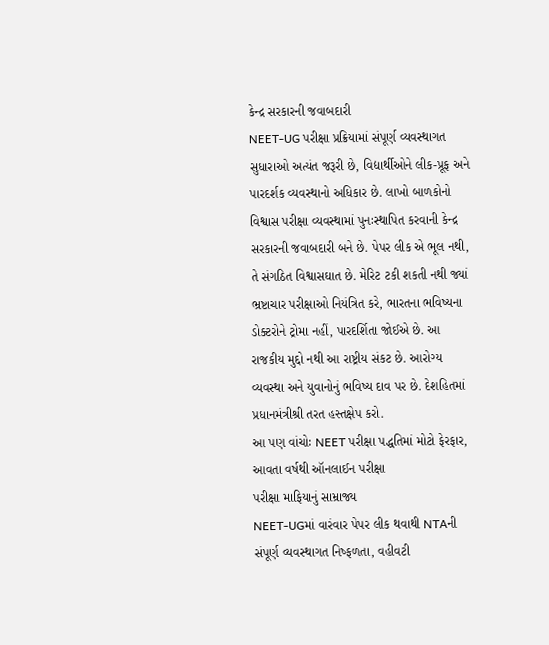કેન્દ્ર સરકારની જવાબદારી
NEET-UG પરીક્ષા પ્રક્રિયામાં સંપૂર્ણ વ્યવસ્થાગત સુધારાઓ અત્યંત જરૂરી છે, વિદ્યાર્થીઓને લીક-પ્રૂફ અને પારદર્શક વ્યવસ્થાનો અધિકાર છે. લાખો બાળકોનો વિશ્વાસ પરીક્ષા વ્યવસ્થામાં પુનઃસ્થાપિત કરવાની કેન્દ્ર સરકારની જવાબદારી બને છે. પેપર લીક એ ભૂલ નથી, તે સંગઠિત વિશ્વાસઘાત છે. મેરિટ ટકી શકતી નથી જ્યાં ભ્રષ્ટાચાર પરીક્ષાઓ નિયંત્રિત કરે, ભારતના ભવિષ્યના ડોક્ટરોને ટ્રોમા નહીં, પારદર્શિતા જોઈએ છે. આ રાજકીય મુદ્દો નથી આ રાષ્ટ્રીય સંકટ છે. આરોગ્ય વ્યવસ્થા અને યુવાનોનું ભવિષ્ય દાવ પર છે. દેશહિતમાં પ્રધાનમંત્રીશ્રી તરત હસ્તક્ષેપ કરો.
આ પણ વાંચોઃ NEET પરીક્ષા પદ્ધતિમાં મોટો ફેરફાર, આવતા વર્ષથી ઑનલાઈન પરીક્ષા
પરીક્ષા માફિયાનું સામ્રાજ્ય
NEET-UGમાં વારંવાર પેપર લીક થવાથી NTAની સંપૂર્ણ વ્યવસ્થાગત નિષ્ફળતા, વહીવટી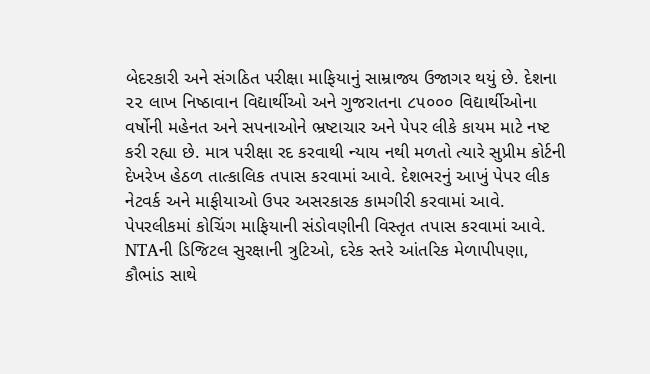બેદરકારી અને સંગઠિત પરીક્ષા માફિયાનું સામ્રાજ્ય ઉજાગર થયું છે. દેશના ૨૨ લાખ નિષ્ઠાવાન વિદ્યાર્થીઓ અને ગુજરાતના ૮૫૦૦૦ વિદ્યાર્થીઓના વર્ષોની મહેનત અને સપનાઓને ભ્રષ્ટાચાર અને પેપર લીકે કાયમ માટે નષ્ટ કરી રહ્યા છે. માત્ર પરીક્ષા રદ કરવાથી ન્યાય નથી મળતો ત્યારે સુપ્રીમ કોર્ટની દેખરેખ હેઠળ તાત્કાલિક તપાસ કરવામાં આવે. દેશભરનું આખું પેપર લીક નેટવર્ક અને માફીયાઓ ઉપર અસરકારક કામગીરી કરવામાં આવે. પેપરલીકમાં કોચિંગ માફિયાની સંડોવણીની વિસ્તૃત તપાસ કરવામાં આવે. NTAની ડિજિટલ સુરક્ષાની ત્રુટિઓ, દરેક સ્તરે આંતરિક મેળાપીપણા, કૌભાંડ સાથે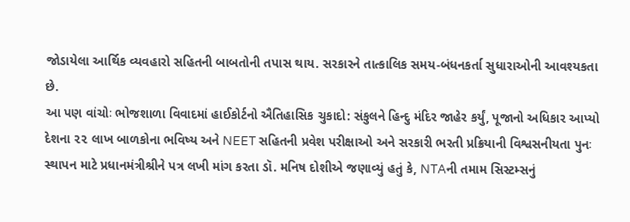જોડાયેલા આર્થિક વ્યવહારો સહિતની બાબતોની તપાસ થાય. સરકારને તાત્કાલિક સમય-બંધનકર્તા સુધારાઓની આવશ્યકતા છે.
આ પણ વાંચોઃ ભોજશાળા વિવાદમાં હાઈકોર્ટનો ઐતિહાસિક ચુકાદો: સંકુલને હિન્દુ મંદિર જાહેર કર્યું, પૂજાનો અધિકાર આપ્યો
દેશના ૨૨ લાખ બાળકોના ભવિષ્ય અને NEET સહિતની પ્રવેશ પરીક્ષાઓ અને સરકારી ભરતી પ્રક્રિયાની વિશ્વસનીયતા પુનઃ સ્થાપન માટે પ્રધાનમંત્રીશ્રીને પત્ર લખી માંગ કરતા ડૉ. મનિષ દોશીએ જણાવ્યું હતું કે, NTAની તમામ સિસ્ટમ્સનું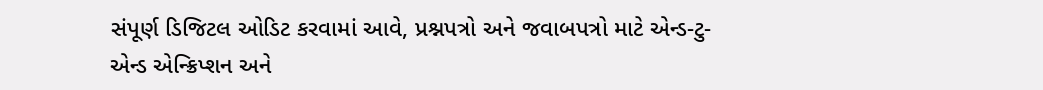સંપૂર્ણ ડિજિટલ ઓડિટ કરવામાં આવે, પ્રશ્નપત્રો અને જવાબપત્રો માટે એન્ડ-ટુ-એન્ડ એન્ક્રિપ્શન અને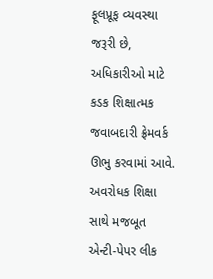ફૂલપ્રૂફ વ્યવસ્થા જરૂરી છે, અધિકારીઓ માટે કડક શિક્ષાત્મક જવાબદારી ફ્રેમવર્ક ઊભુ કરવામાં આવે. અવરોધક શિક્ષા સાથે મજબૂત એન્ટી-પેપર લીક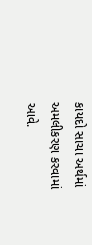કાયદો સાચા અર્થમાં અમલીકરણ કરવામાં આવે.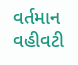વર્તમાન વહીવટી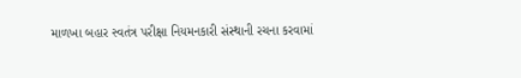માળખા બહાર સ્વતંત્ર પરીક્ષા નિયમનકારી સંસ્થાની રચના કરવામાં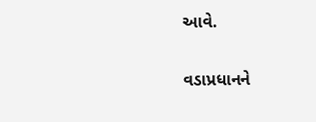આવે.


વડાપ્રધાનને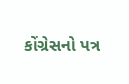કોંગ્રેસનો પત્ર